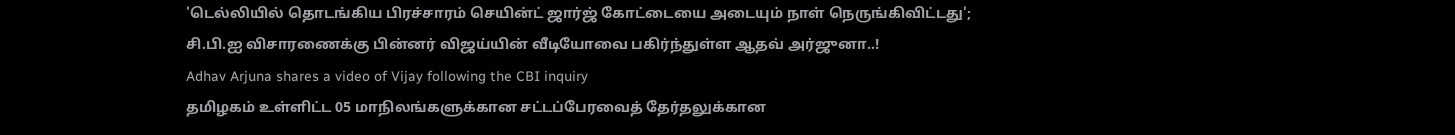'டெல்லியில் தொடங்கிய பிரச்சாரம் செயின்ட் ஜார்ஜ் கோட்டையை அடையும் நாள் நெருங்கிவிட்டது'; சி.பி.ஐ விசாரணைக்கு பின்னர் விஜய்யின் வீடியோவை பகிர்ந்துள்ள ஆதவ் அர்ஜுனா..!
Adhav Arjuna shares a video of Vijay following the CBI inquiry
தமிழகம் உள்ளிட்ட 05 மாநிலங்களுக்கான சட்டப்பேரவைத் தேர்தலுக்கான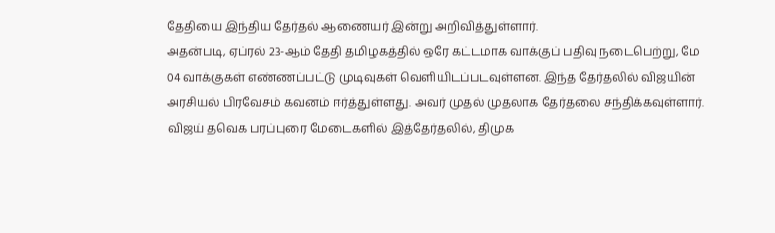தேதியை இந்திய தேர்தல் ஆணையர் இன்று அறிவித்துள்ளார்.
அதன்படி, ஏப்ரல் 23-ஆம் தேதி தமிழகத்தில் ஒரே கட்டமாக வாக்குப் பதிவு நடைபெற்று, மே 04 வாக்குகள் எண்ணப்பட்டு முடிவுகள் வெளியிடப்படவுள்ளன. இந்த தேர்தலில் விஜயின் அரசியல் பிரவேசம் கவனம் ஈர்த்துள்ளது. அவர் முதல் முதலாக தேர்தலை சந்திக்கவுள்ளார். விஜய் தவெக பரப்புரை மேடைகளில் இத்தேர்தலில், திமுக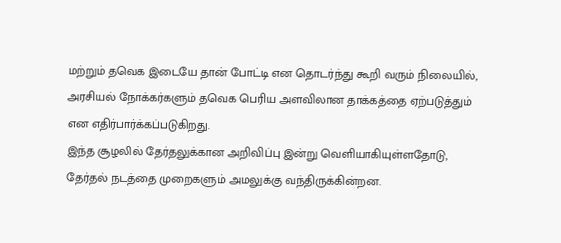மற்றும் தவெக இடையே தான் போட்டி என தொடர்ந்து கூறி வரும் நிலையில், அரசியல் நோக்கர்களும் தவெக பெரிய அளவிலான தாக்கத்தை ஏற்படுத்தும் என எதிர்பார்க்கப்படுகிறது.
இந்த சூழலில் தேர்தலுக்கான அறிவிப்பு இன்று வெளியாகியுள்ளதோடு, தேர்தல் நடத்தை முறைகளும் அமலுக்கு வந்திருக்கின்றன.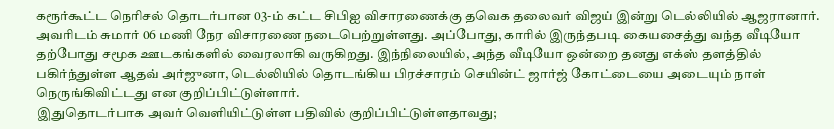கரூர்கூட்ட நெரிசல் தொடர்பான 03-ம் கட்ட சிபிஐ விசாரணைக்கு தவெக தலைவர் விஜய் இன்று டெல்லியில் ஆஜரானார். அவரிடம் சுமார் 06 மணி நேர விசாரணை நடைபெற்றுள்ளது. அப்போது, காரில் இருந்தபடி கையசைத்து வந்த வீடியோ தற்போது சமூக ஊடகங்களில் வைரலாகி வருகிறது. இந்நிலையில், அந்த வீடியோ ஒன்றை தனது எக்ஸ் தளத்தில் பகிர்ந்துள்ள ஆதவ் அர்ஜுனா, டெல்லியில் தொடங்கிய பிரச்சாரம் செயின்ட் ஜார்ஜ் கோட்டையை அடையும் நாள் நெருங்கிவிட்டது என குறிப்பிட்டுள்ளார்.
இதுதொடர்பாக அவர் வெளியிட்டுள்ள பதிவில் குறிப்பிட்டுள்ளதாவது;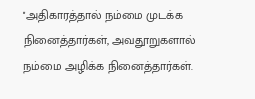''அதிகாரத்தால் நம்மை முடக்க நினைத்தார்கள், அவதூறுகளால் நம்மை அழிக்க நினைத்தார்கள்.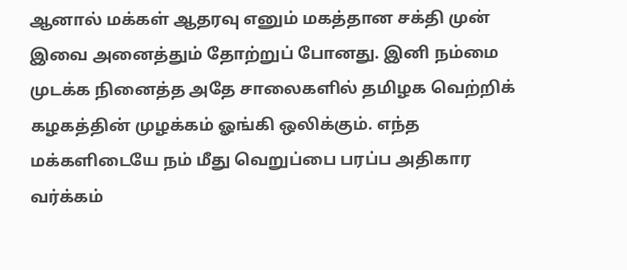ஆனால் மக்கள் ஆதரவு எனும் மகத்தான சக்தி முன் இவை அனைத்தும் தோற்றுப் போனது. இனி நம்மை முடக்க நினைத்த அதே சாலைகளில் தமிழக வெற்றிக் கழகத்தின் முழக்கம் ஓங்கி ஒலிக்கும். எந்த மக்களிடையே நம் மீது வெறுப்பை பரப்ப அதிகார வர்க்கம்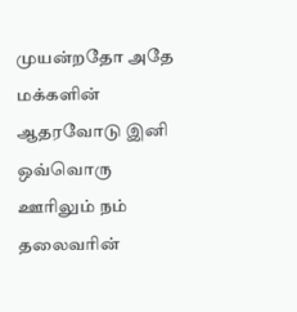முயன்றதோ அதே மக்களின் ஆதரவோடு இனி ஒவ்வொரு ஊரிலும் நம் தலைவரின்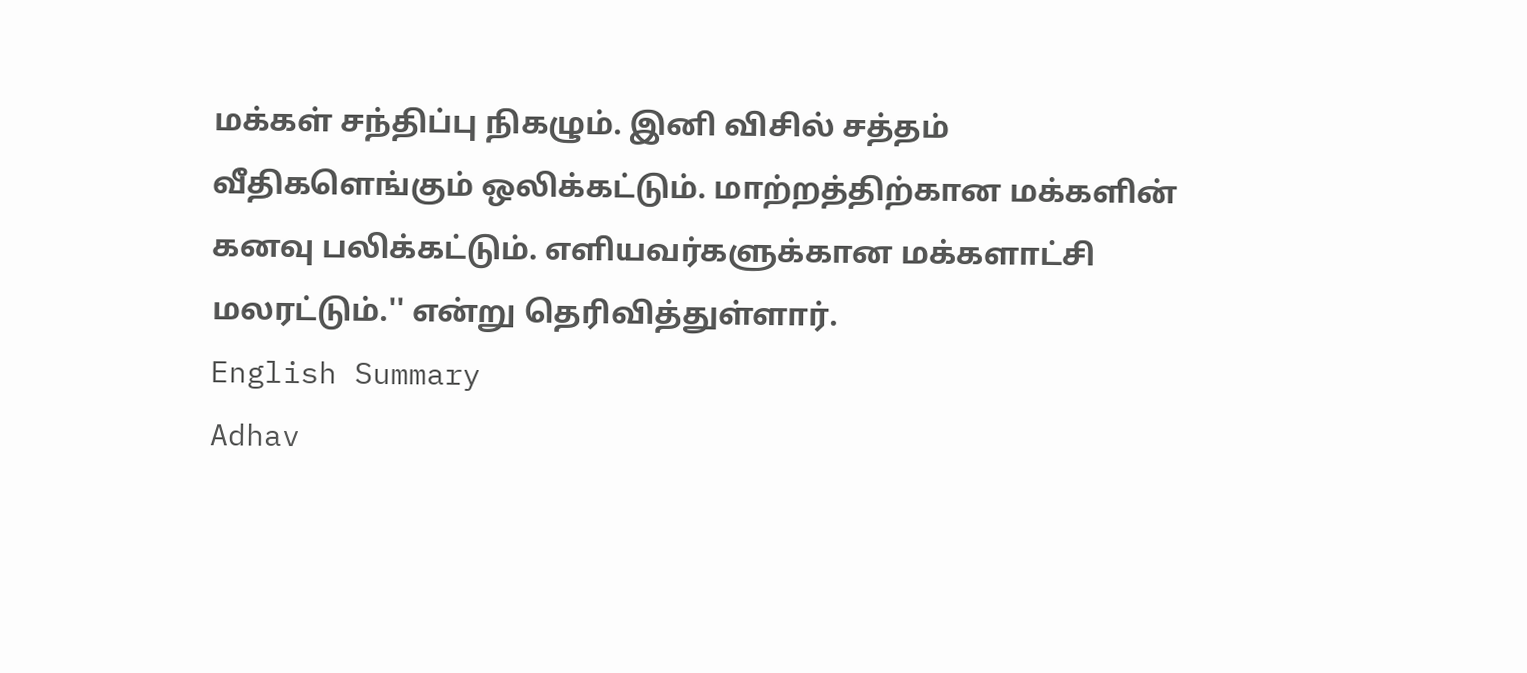மக்கள் சந்திப்பு நிகழும். இனி விசில் சத்தம் வீதிகளெங்கும் ஒலிக்கட்டும். மாற்றத்திற்கான மக்களின் கனவு பலிக்கட்டும். எளியவர்களுக்கான மக்களாட்சி மலரட்டும்.'' என்று தெரிவித்துள்ளார்.
English Summary
Adhav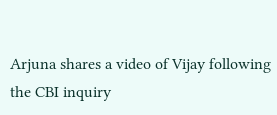Arjuna shares a video of Vijay following the CBI inquiry